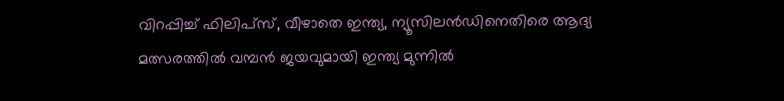വിറപ്പിച്ച് ഫിലിപ്സ്, വീഴാതെ ഇന്ത്യ, ന്യൂസിലന്‍ഡിനെതിരെ ആദ്യ മത്സരത്തില്‍ വമ്പന്‍ ജയവുമായി ഇന്ത്യ മുന്നില്‍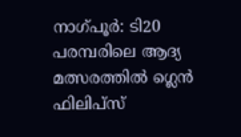നാഗ്പൂര്‍: ടി20 പരമ്പരിലെ ആദ്യ മത്സരത്തില്‍ ഗ്ലെന്‍ ഫിലിപ്സ്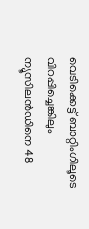വെടിക്കെട്ട് ബാറ്റിംഗിലൂടെ വിറപ്പിച്ചെങ്കിലും ന്യൂസിലന്‍ഡിനെ 48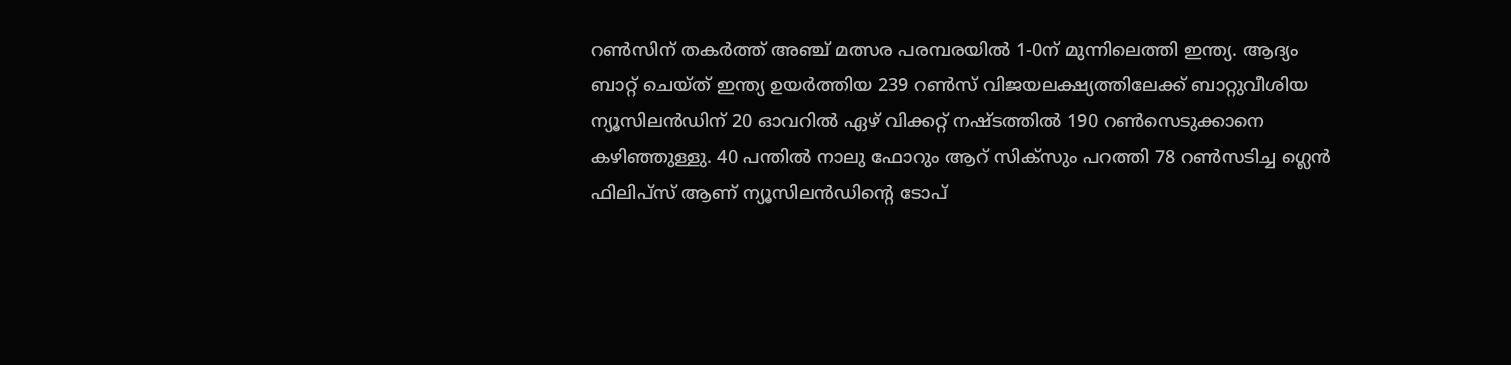റണ്‍സിന് തകര്‍ത്ത് അഞ്ച് മത്സര പരമ്പരയില്‍ 1-0ന് മുന്നിലെത്തി ഇന്ത്യ. ആദ്യം ബാറ്റ് ചെയ്ത് ഇന്ത്യ ഉയര്‍ത്തിയ 239 റണ്‍സ് വിജയലക്ഷ്യത്തിലേക്ക് ബാറ്റുവീശിയ ന്യൂസിലന്‍ഡിന് 20 ഓവറില്‍ ഏഴ് വിക്കറ്റ് നഷ്ടത്തില്‍ 190 റണ്‍സെടുക്കാനെ കഴിഞ്ഞുള്ളു. 40 പന്തില്‍ നാലു ഫോറും ആറ് സിക്സും പറത്തി 78 റണ്‍സടിച്ച ഗ്ലെന്‍ ഫിലിപ്സ് ആണ് ന്യൂസിലന്‍ഡിന്‍റെ ടോപ്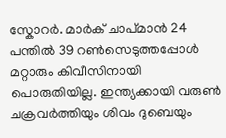സ്കോറര്‍. മാര്‍ക് ചാപ്മാന്‍ 24 പന്തില്‍ 39 റണ്‍സെടുത്തപ്പോള്‍ മറ്റാരും കിവീസിനായി പൊരുതിയില്ല. ഇന്ത്യക്കായി വരുണ്‍ ചക്രവര്‍ത്തിയും ശിവം ദുബെയും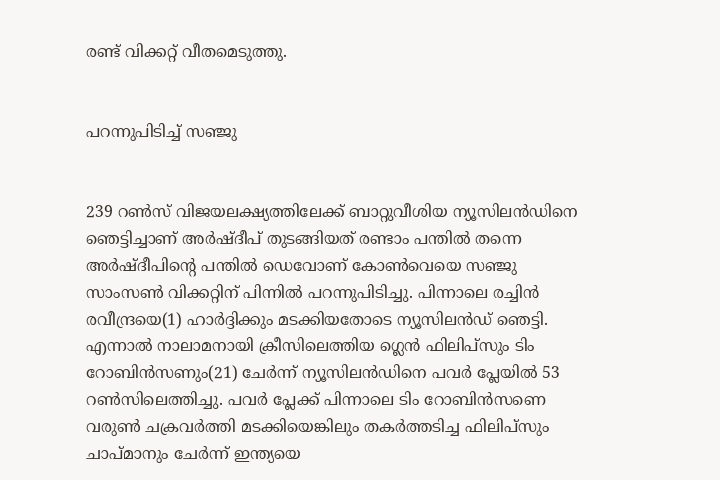രണ്ട് വിക്കറ്റ് വീതമെടുത്തു.


പറന്നുപിടിച്ച് സഞ്ജു


239 റണ്‍സ് വിജയലക്ഷ്യത്തിലേക്ക് ബാറ്റുവീശിയ ന്യൂസിലന്‍ഡിനെ ഞെട്ടിച്ചാണ് അര്‍ഷ്ദീപ് തുടങ്ങിയത് രണ്ടാം പന്തില്‍ തന്നെ അര്‍ഷ്ദീപിന്‍റെ പന്തില്‍ ഡെവോണ് കോണ്‍വെയെ സഞ്ജു സാംസണ്‍ വിക്കറ്റിന് പിന്നില്‍ പറന്നുപിടിച്ചു. പിന്നാലെ രച്ചിന്‍ രവീന്ദ്രയെ(1) ഹാര്‍ദ്ദിക്കും മടക്കിയതോടെ ന്യൂസിലന്‍ഡ് ഞെട്ടി. എന്നാല്‍ നാലാമനായി ക്രീസിലെത്തിയ ഗ്ലെന്‍ ഫിലിപ്സും ടിം റോബിന്‍സണും(21) ചേര്‍ന്ന് ന്യൂസിലന്‍ഡിനെ പവര്‍ പ്ലേയില്‍ 53 റണ്‍സിലെത്തിച്ചു. പവര്‍ പ്ലേക്ക് പിന്നാലെ ടിം റോബിന്‍സണെ വരുണ്‍ ചക്രവര്‍ത്തി മടക്കിയെങ്കിലും തകര്‍ത്തടിച്ച ഫിലിപ്സും ചാപ്മാനും ചേര്‍ന്ന് ഇന്ത്യയെ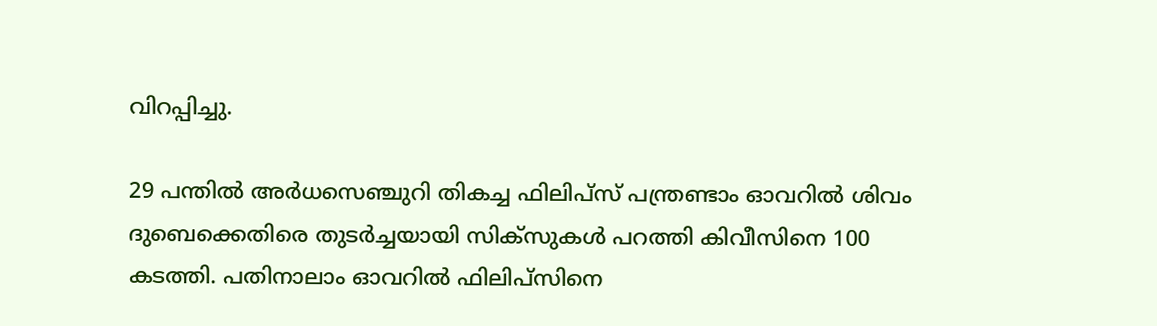വിറപ്പിച്ചു.

29 പന്തില്‍ അര്‍ധസെഞ്ചുറി തികച്ച ഫിലിപ്സ് പന്ത്രണ്ടാം ഓവറില്‍ ശിവം ദുബെക്കെതിരെ തുടര്‍ച്ചയായി സിക്സുകള്‍ പറത്തി കിവീസിനെ 100 കടത്തി. പതിനാലാം ഓവറില്‍ ഫിലിപ്സിനെ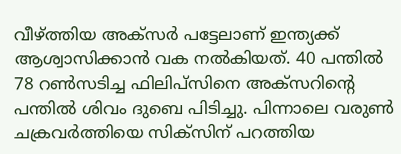വീഴ്ത്തിയ അക്സര്‍ പട്ടേലാണ് ഇന്ത്യക്ക് ആശ്വാസിക്കാന്‍ വക നല്‍കിയത്. 40 പന്തില്‍ 78 റണ്‍സടിച്ച ഫിലിപ്സിനെ അക്സറിന്‍റെ പന്തില്‍ ശിവം ദുബെ പിടിച്ചു. പിന്നാലെ വരുണ്‍ ചക്രവര്‍ത്തിയെ സിക്സിന് പറത്തിയ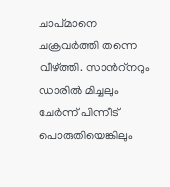ചാപ്മാനെ ചക്രവര്‍ത്തി തന്നെ വീഴ്ത്തി. സാന്‍റ്നറും ഡാരില്‍ മിച്ചലും ചേര്‍ന്ന് പിന്നീട് പൊരുതിയെങ്കിലും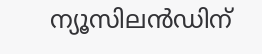ന്യൂസിലന്‍ഡിന്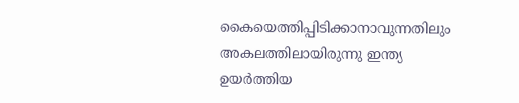കൈയെത്തിപ്പിടിക്കാനാവുന്നതിലും അകലത്തിലായിരുന്നു ഇന്ത്യ ഉയര്‍ത്തിയ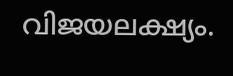വിജയലക്ഷ്യം.